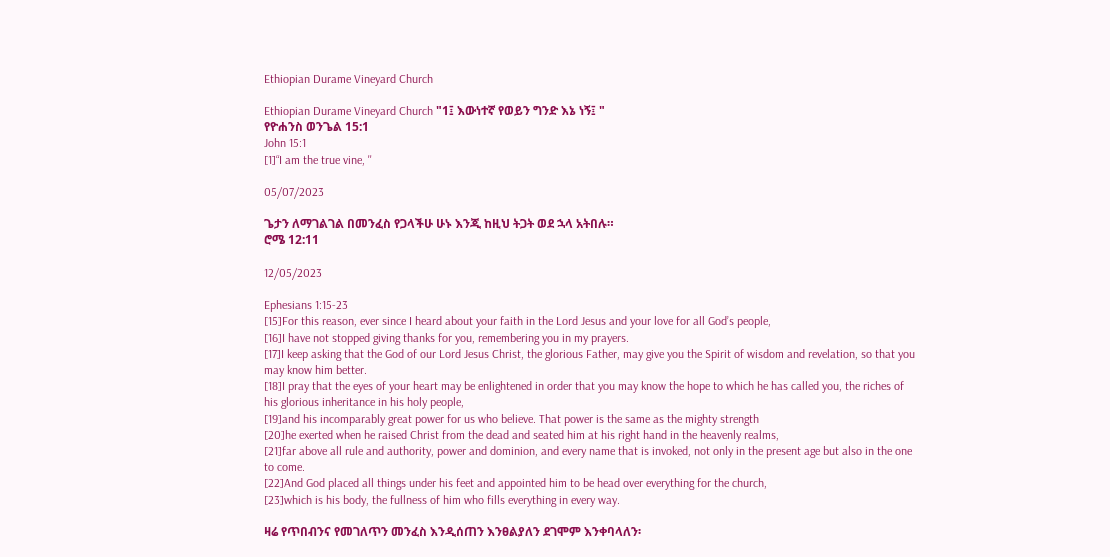Ethiopian Durame Vineyard Church

Ethiopian Durame Vineyard Church "1፤ እውነተኛ የወይን ግንድ እኔ ነኝ፤ "
የዮሐንስ ወንጌል 15:1
John 15:1
[1]“I am the true vine, ''

05/07/2023

ጌታን ለማገልገል በመንፈስ የጋላችሁ ሁኑ እንጂ ከዚህ ትጋት ወደ ኋላ አትበሉ።
ሮሜ 12:11

12/05/2023

Ephesians 1:15-23
[15]For this reason, ever since I heard about your faith in the Lord Jesus and your love for all God’s people,
[16]I have not stopped giving thanks for you, remembering you in my prayers.
[17]I keep asking that the God of our Lord Jesus Christ, the glorious Father, may give you the Spirit of wisdom and revelation, so that you may know him better.
[18]I pray that the eyes of your heart may be enlightened in order that you may know the hope to which he has called you, the riches of his glorious inheritance in his holy people,
[19]and his incomparably great power for us who believe. That power is the same as the mighty strength
[20]he exerted when he raised Christ from the dead and seated him at his right hand in the heavenly realms,
[21]far above all rule and authority, power and dominion, and every name that is invoked, not only in the present age but also in the one to come.
[22]And God placed all things under his feet and appointed him to be head over everything for the church,
[23]which is his body, the fullness of him who fills everything in every way.

ዛሬ የጥበብንና የመገለጥን መንፈስ እንዲሰጠን እንፀልያለን ደገሞም እንቀባላለን፡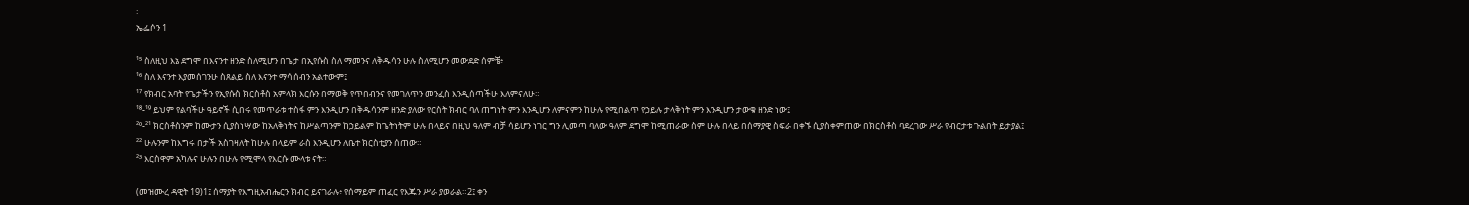፡
ኤፌሶን 1

¹⁵ ስለዚህ እኔ ደግሞ በእናንተ ዘንድ ስለሚሆን በጌታ በኢየሱስ ስለ ማመንና ለቅዱሳን ሁሉ ስለሚሆን መውደድ ሰምቼ፥
¹⁶ ስለ እናንተ እያመሰገንሁ ስጸልይ ስለ እናንተ ማሳሰብን አልተውም፤
¹⁷ የክብር አባት የጌታችን የኢየሱስ ክርስቶስ አምላክ እርሱን በማወቅ የጥበብንና የመገለጥን መንፈስ እንዲሰጣችሁ እለምናለሁ።
¹⁸-¹⁹ ይህም የልባችሁ ዓይኖች ሲበሩ የመጥራቱ ተስፋ ምን እንዲሆን በቅዱሳንም ዘንድ ያለው የርስት ክብር ባለ ጠግነት ምን እንዲሆን ለምናምን ከሁሉ የሚበልጥ የኃይሉ ታላቅነት ምን እንዲሆን ታውቁ ዘንድ ነው፤
²⁰-²¹ ክርስቶስንም ከሙታን ሲያስነሣው ከአለቅነትና ከሥልጣንም ከኃይልም ከጌትነትም ሁሉ በላይና በዚህ ዓለም ብቻ ሳይሆን ነገር ግን ሊመጣ ባለው ዓለም ደግሞ ከሚጠራው ስም ሁሉ በላይ በሰማያዊ ስፍራ በቀኙ ሲያስቀምጠው በክርስቶስ ባደረገው ሥራ የብርታቱ ጉልበት ይታያል፤
²² ሁሉንም ከእግሩ በታች አስገዛለት ከሁሉ በላይም ራስ እንዲሆን ለቤተ ክርስቲያን ሰጠው።
²³ እርስዋም አካሉና ሁሉን በሁሉ የሚሞላ የእርሱ ሙላቱ ናት።

(መዝሙረ ዳዊት 19)1፤ ሰማያት የእግዚአብሔርን ክብር ይናገራሉ፥ የሰማይም ጠፈር የእጁን ሥራ ያወራል።2፤ ቀን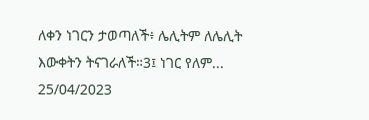ለቀን ነገርን ታወጣለች፥ ሌሊትም ለሌሊት እውቀትን ትናገራለች።3፤ ነገር የለም...
25/04/2023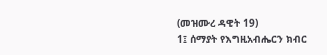(መዝሙረ ዳዊት 19)
1፤ ሰማያት የእግዚአብሔርን ክብር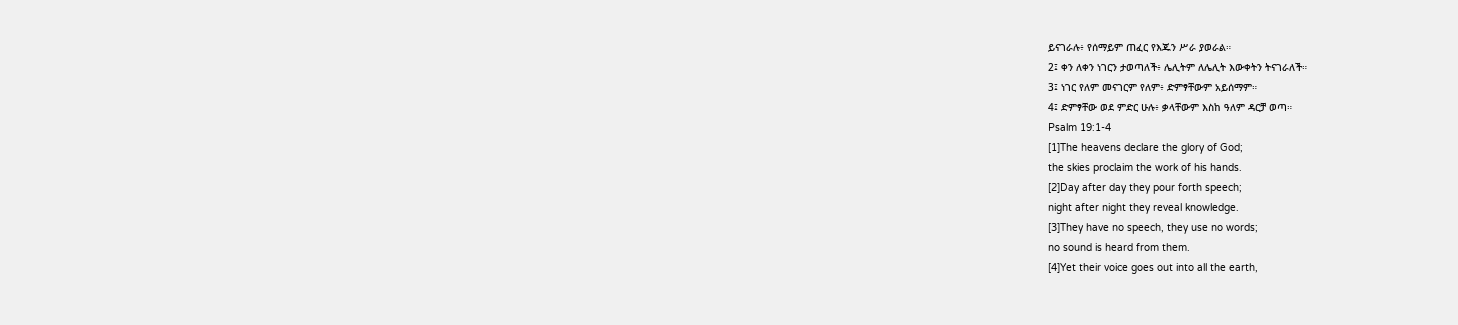ይናገራሉ፥ የሰማይም ጠፈር የእጁን ሥራ ያወራል።
2፤ ቀን ለቀን ነገርን ታወጣለች፥ ሌሊትም ለሌሊት እውቀትን ትናገራለች።
3፤ ነገር የለም መናገርም የለም፥ ድምፃቸውም አይሰማም።
4፤ ድምፃቸው ወደ ምድር ሁሉ፥ ቃላቸውም እስከ ዓለም ዳርቻ ወጣ።
Psalm 19:1-4
[1]The heavens declare the glory of God;
the skies proclaim the work of his hands.
[2]Day after day they pour forth speech;
night after night they reveal knowledge.
[3]They have no speech, they use no words;
no sound is heard from them.
[4]Yet their voice goes out into all the earth,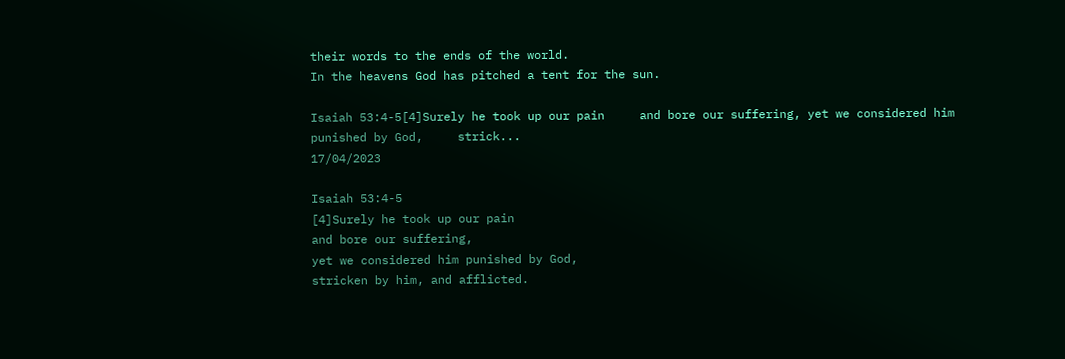their words to the ends of the world.
In the heavens God has pitched a tent for the sun.

Isaiah 53:4-5[4]Surely he took up our pain     and bore our suffering, yet we considered him punished by God,     strick...
17/04/2023

Isaiah 53:4-5
[4]Surely he took up our pain
and bore our suffering,
yet we considered him punished by God,
stricken by him, and afflicted.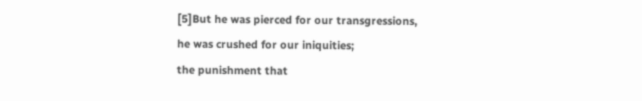[5]But he was pierced for our transgressions,
he was crushed for our iniquities;
the punishment that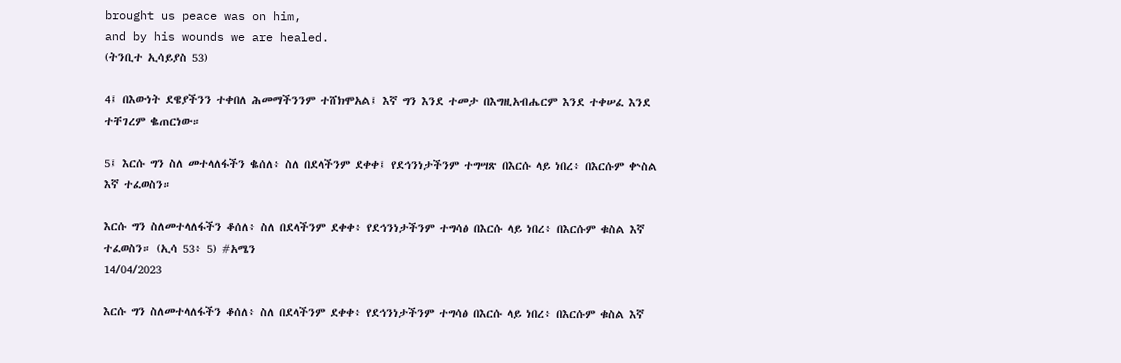brought us peace was on him,
and by his wounds we are healed.
(ትንቢተ ኢሳይያስ 53)

4፤ በእውነት ደዌያችንን ተቀበለ ሕመማችንንም ተሸክሞአል፤ እኛ ግን እንደ ተመታ በእግዚአብሔርም እንደ ተቀሠፈ እንደ ተቸገረም ቈጠርነው።

5፤ እርሱ ግን ስለ መተላለፋችን ቈሰለ፥ ስለ በደላችንም ደቀቀ፤ የደኅንነታችንም ተግሣጽ በእርሱ ላይ ነበረ፥ በእርሱም ቍስል እኛ ተፈወስን።

እርሱ ግን ስለመተላለፋችን ቆሰለ፥ ስለ በደላችንም ደቀቀ፥ የደኅንነታችንም ተግሳፅ በእርሱ ላይ ነበረ፥ በእርሱም ቁስል እኛ ተፈወስን። (ኢሳ 53፥ 5) #አሜን
14/04/2023

እርሱ ግን ስለመተላለፋችን ቆሰለ፥ ስለ በደላችንም ደቀቀ፥ የደኅንነታችንም ተግሳፅ በእርሱ ላይ ነበረ፥ በእርሱም ቁስል እኛ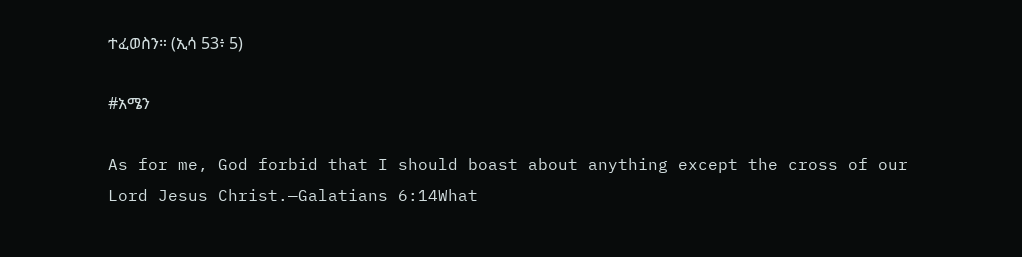ተፈወስን። (ኢሳ 53፥ 5)

#አሜን

As for me, God forbid that I should boast about anything except the cross of our Lord Jesus Christ.—Galatians 6:14What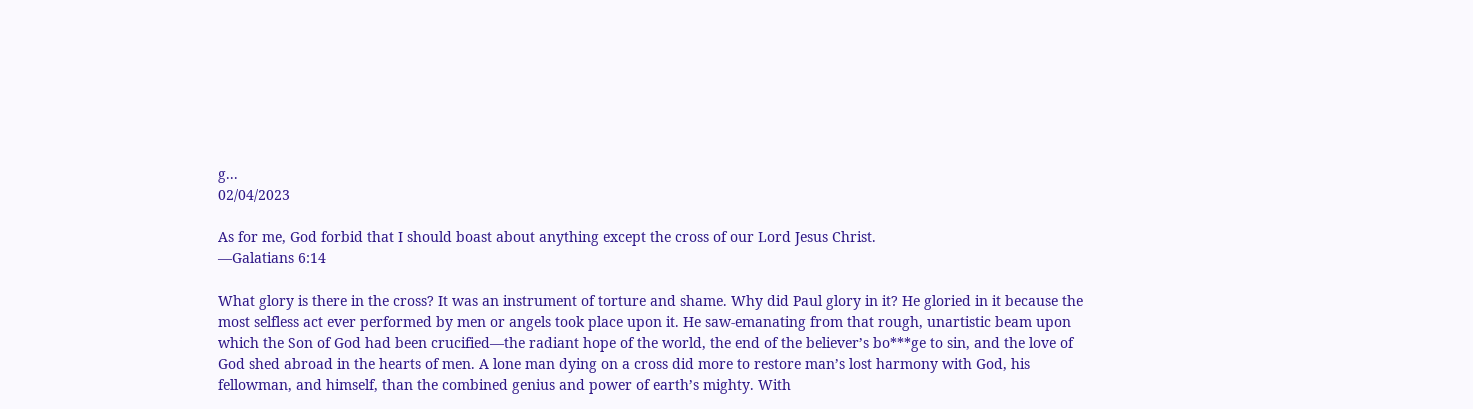g...
02/04/2023

As for me, God forbid that I should boast about anything except the cross of our Lord Jesus Christ.
—Galatians 6:14

What glory is there in the cross? It was an instrument of torture and shame. Why did Paul glory in it? He gloried in it because the most selfless act ever performed by men or angels took place upon it. He saw-emanating from that rough, unartistic beam upon which the Son of God had been crucified—the radiant hope of the world, the end of the believer’s bo***ge to sin, and the love of God shed abroad in the hearts of men. A lone man dying on a cross did more to restore man’s lost harmony with God, his fellowman, and himself, than the combined genius and power of earth’s mighty. With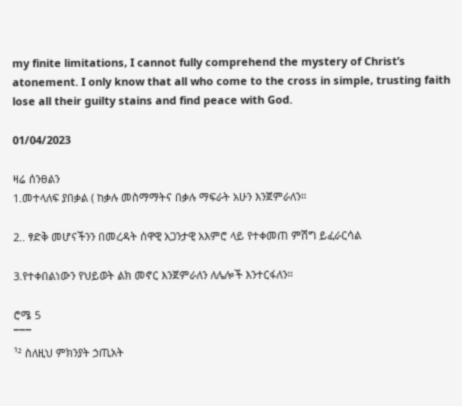my finite limitations, I cannot fully comprehend the mystery of Christ’s atonement. I only know that all who come to the cross in simple, trusting faith lose all their guilty stains and find peace with God.

01/04/2023

ዛሬ ሰንፀልን
1.መተላለፍ ያበቃል ( ከቃሉ መስማማትና በቃሉ ማፍራት አሁን እንጀምራለን።

2.. ፃድቅ መሆናችንን በመረዳት ሰዋዊ አጋንታዊ አእምሮ ላይ የተቀመጠ ምሽግ ይፈራርሳል

3.የተቀበልነውን የህይወት ልክ መኖር እንጀምራለን ለሌሎች እንተርፋለን።

ሮሜ 5
¯¯¯
¹² ስለዚህ ምክንያት ኃጢአት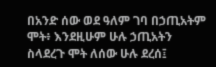በአንድ ሰው ወደ ዓለም ገባ በኃጢአትም ሞት፥ እንደዚሁም ሁሉ ኃጢአትን ስላደረጉ ሞት ለሰው ሁሉ ደረሰ፤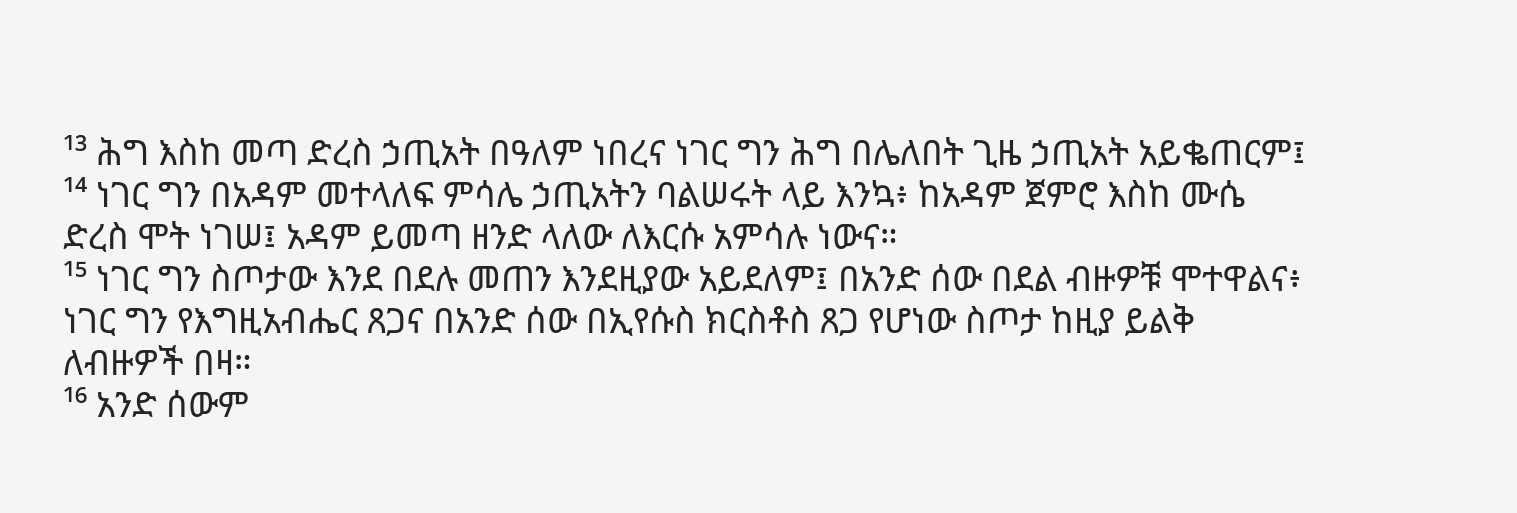¹³ ሕግ እስከ መጣ ድረስ ኃጢአት በዓለም ነበረና ነገር ግን ሕግ በሌለበት ጊዜ ኃጢአት አይቈጠርም፤
¹⁴ ነገር ግን በአዳም መተላለፍ ምሳሌ ኃጢአትን ባልሠሩት ላይ እንኳ፥ ከአዳም ጀምሮ እስከ ሙሴ ድረስ ሞት ነገሠ፤ አዳም ይመጣ ዘንድ ላለው ለእርሱ አምሳሉ ነውና።
¹⁵ ነገር ግን ስጦታው እንደ በደሉ መጠን እንደዚያው አይደለም፤ በአንድ ሰው በደል ብዙዎቹ ሞተዋልና፥ ነገር ግን የእግዚአብሔር ጸጋና በአንድ ሰው በኢየሱስ ክርስቶስ ጸጋ የሆነው ስጦታ ከዚያ ይልቅ ለብዙዎች በዛ።
¹⁶ አንድ ሰውም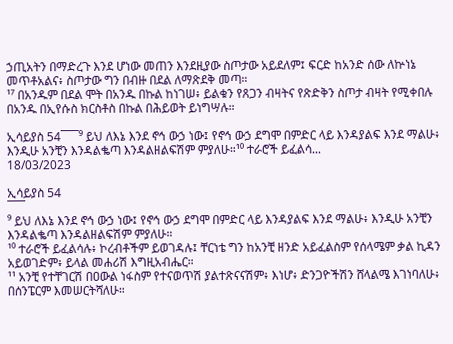ኃጢአትን በማድረጉ እንደ ሆነው መጠን እንደዚያው ስጦታው አይደለም፤ ፍርድ ከአንድ ሰው ለኵነኔ መጥቶአልና፥ ስጦታው ግን በብዙ በደል ለማጽደቅ መጣ።
¹⁷ በአንዱም በደል ሞት በአንዱ በኩል ከነገሠ፥ ይልቁን የጸጋን ብዛትና የጽድቅን ስጦታ ብዛት የሚቀበሉ በአንዱ በኢየሱስ ክርስቶስ በኩል በሕይወት ይነግሣሉ።

ኢሳይያስ 54¯¯¯⁹ ይህ ለእኔ እንደ ኖኅ ውኃ ነው፤ የኖኅ ውኃ ደግሞ በምድር ላይ እንዳያልፍ እንደ ማልሁ፥ እንዲሁ አንቺን እንዳልቈጣ እንዳልዘልፍሽም ምያለሁ።¹⁰ ተራሮች ይፈልሳ...
18/03/2023

ኢሳይያስ 54
¯¯¯
⁹ ይህ ለእኔ እንደ ኖኅ ውኃ ነው፤ የኖኅ ውኃ ደግሞ በምድር ላይ እንዳያልፍ እንደ ማልሁ፥ እንዲሁ አንቺን እንዳልቈጣ እንዳልዘልፍሽም ምያለሁ።
¹⁰ ተራሮች ይፈልሳሉ፥ ኮረብቶችም ይወገዳሉ፤ ቸርነቴ ግን ከአንቺ ዘንድ አይፈልስም የሰላሜም ቃል ኪዳን አይወገድም፥ ይላል መሐሪሽ እግዚአብሔር።
¹¹ አንቺ የተቸገርሽ በዐውል ነፋስም የተናወጥሽ ያልተጽናናሽም፥ እነሆ፥ ድንጋዮችሽን ሸላልሜ እገነባለሁ፥ በሰንፔርም እመሠርትሻለሁ።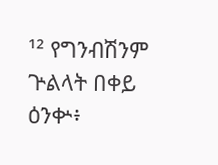¹² የግንብሽንም ጕልላት በቀይ ዕንቍ፥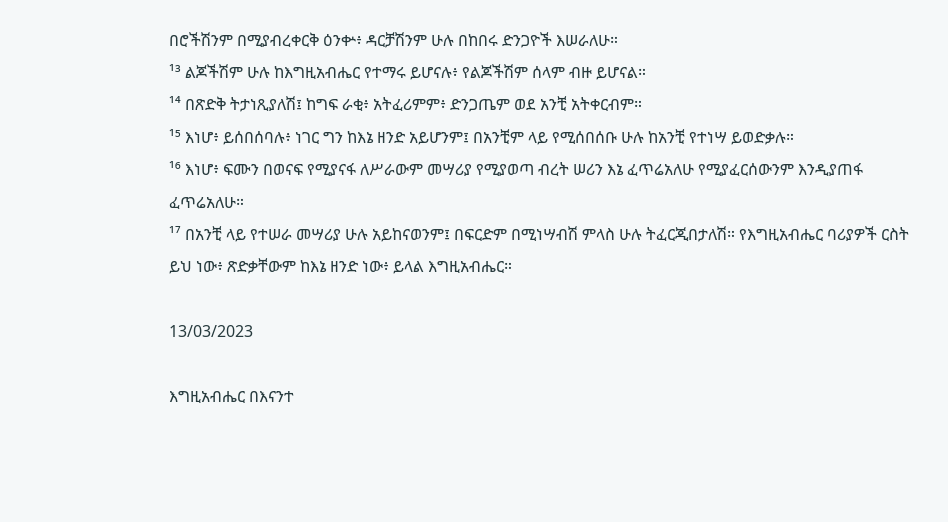በሮችሽንም በሚያብረቀርቅ ዕንቍ፥ ዳርቻሽንም ሁሉ በከበሩ ድንጋዮች እሠራለሁ።
¹³ ልጆችሽም ሁሉ ከእግዚአብሔር የተማሩ ይሆናሉ፥ የልጆችሽም ሰላም ብዙ ይሆናል።
¹⁴ በጽድቅ ትታነጺያለሽ፤ ከግፍ ራቂ፥ አትፈሪምም፥ ድንጋጤም ወደ አንቺ አትቀርብም።
¹⁵ እነሆ፥ ይሰበሰባሉ፥ ነገር ግን ከእኔ ዘንድ አይሆንም፤ በአንቺም ላይ የሚሰበሰቡ ሁሉ ከአንቺ የተነሣ ይወድቃሉ።
¹⁶ እነሆ፥ ፍሙን በወናፍ የሚያናፋ ለሥራውም መሣሪያ የሚያወጣ ብረት ሠሪን እኔ ፈጥሬአለሁ የሚያፈርሰውንም እንዲያጠፋ ፈጥሬአለሁ።
¹⁷ በአንቺ ላይ የተሠራ መሣሪያ ሁሉ አይከናወንም፤ በፍርድም በሚነሣብሽ ምላስ ሁሉ ትፈርጂበታለሽ። የእግዚአብሔር ባሪያዎች ርስት ይህ ነው፥ ጽድቃቸውም ከእኔ ዘንድ ነው፥ ይላል እግዚአብሔር።

13/03/2023

እግዚአብሔር በእናንተ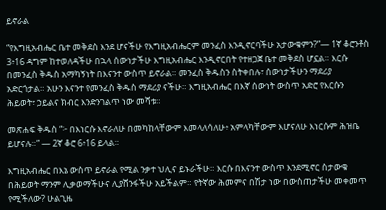ይኖራል

“የእግዚአብሔር ቤተ መቅደስ እንደ ሆናችሁ የእግዚአብሔርም መንፈስ እንዲኖርባችሁ አታውቁምን?”— 1ኛ ቆሮንቶስ 3፥16 ዳግም ከተወለዳችሁ በኋላ ሰውነታችሁ እግዚአብሔር እንዲኖርበት የተዘጋጀ ቤተ መቅደስ ሆኗል። እርሱ በመንፈስ ቅዱስ አማካኝነት በእናንተ ውስጥ ይኖራል። መንፈስ ቅዱስን ስትቀበሉ፣ ሰውነታችሁን ማደሪያ አድርጎታል። አሁን እናንተ የመንፈስ ቅዱስ ማደሪያ ናችሁ። እግዚአብሔር በእኛ ሰውነት ውስጥ አድሮ የእርሱን ሕይወት፣ ኃይልና ክብር እንድንገልጥ ነው መሻቱ።

መጽሐፍ ቅዱስ “፦ በእነርሱ እኖራለሁ በመካከላቸውም እመላለሳለሁ፥ አምላካቸውም እሆናለሁ እነርሱም ሕዝቤ ይሆናሉ።” — 2ኛ ቆሮ 6፥16 ይላል።

እግዚአብሔር በእኔ ውስጥ ይኖራል የሚል ንቃተ ህሊና ይኑራችሁ። እርሱ በእናንተ ውስጥ እንደሚኖር ስታውቁ በሕይወት ማንም ሊቃወማችሁና ሊያሸንፋችሁ አይችልም። የትኛው ሕመምና በሽታ ነው በውስጠታችሁ መቀመጥ የሚችለው? ሁልጊዜ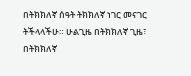በትክክለኛ ሰዓት ትክክለኛ ነገር መናገር ትችላላችሁ። ሁልጊዜ በትክክለኛ ጊዜ፣ በትክክለኛ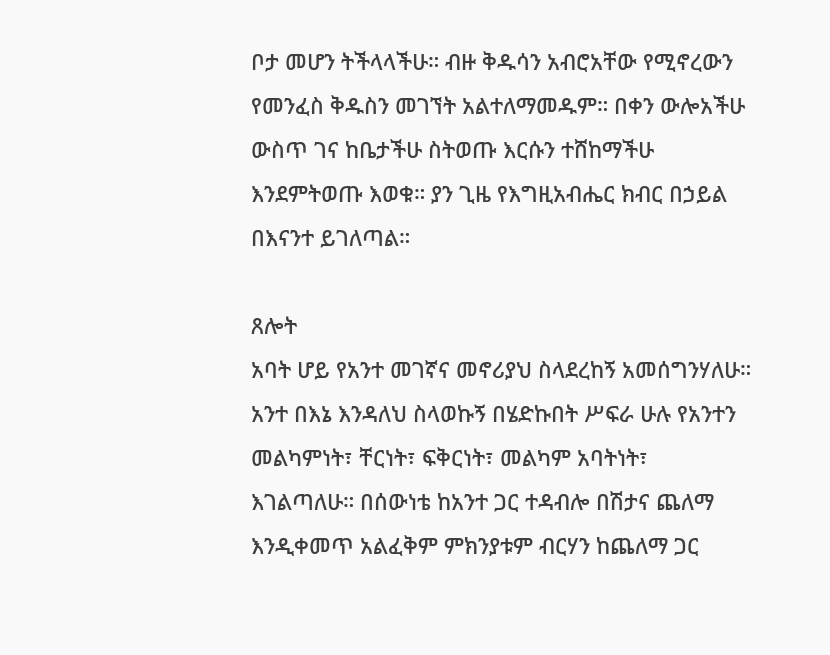ቦታ መሆን ትችላላችሁ። ብዙ ቅዱሳን አብሮአቸው የሚኖረውን የመንፈስ ቅዱስን መገኘት አልተለማመዱም። በቀን ውሎአችሁ ውስጥ ገና ከቤታችሁ ስትወጡ እርሱን ተሸከማችሁ እንደምትወጡ እወቁ። ያን ጊዜ የእግዚአብሔር ክብር በኃይል በእናንተ ይገለጣል።

ጸሎት
አባት ሆይ የአንተ መገኛና መኖሪያህ ስላደረከኝ አመሰግንሃለሁ። አንተ በእኔ እንዳለህ ስላወኩኝ በሄድኩበት ሥፍራ ሁሉ የአንተን መልካምነት፣ ቸርነት፣ ፍቅርነት፣ መልካም አባትነት፣ እገልጣለሁ። በሰውነቴ ከአንተ ጋር ተዳብሎ በሽታና ጨለማ እንዲቀመጥ አልፈቅም ምክንያቱም ብርሃን ከጨለማ ጋር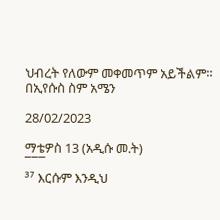ህብረት የለውም መቀመጥም አይችልም። በኢየሱስ ስም አሜን

28/02/2023

ማቴዎስ 13 (አዲሱ መ.ት)
¯¯¯
³⁷ እርሱም እንዲህ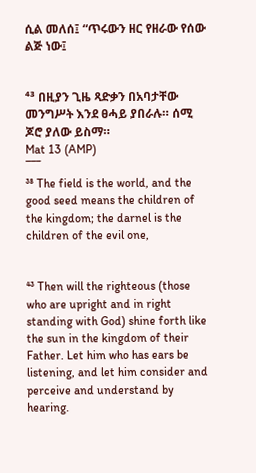ሲል መለሰ፤ “ጥሩውን ዘር የዘራው የሰው ልጅ ነው፤


⁴³ በዚያን ጊዜ ጻድቃን በአባታቸው መንግሥት እንደ ፀሓይ ያበራሉ። ሰሚ ጆሮ ያለው ይስማ።
Mat 13 (AMP)
¯¯¯
³⁸ The field is the world, and the good seed means the children of the kingdom; the darnel is the children of the evil one,


⁴³ Then will the righteous (those who are upright and in right standing with God) shine forth like the sun in the kingdom of their Father. Let him who has ears be listening, and let him consider and perceive and understand by hearing.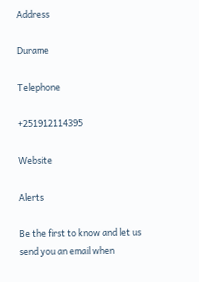Address

Durame

Telephone

+251912114395

Website

Alerts

Be the first to know and let us send you an email when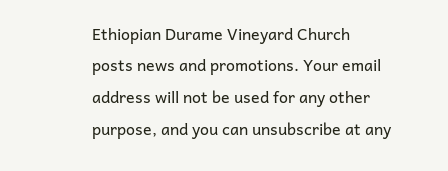Ethiopian Durame Vineyard Church posts news and promotions. Your email address will not be used for any other purpose, and you can unsubscribe at any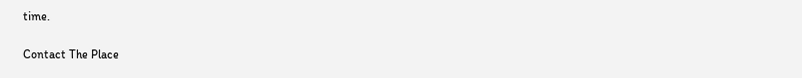time.

Contact The Place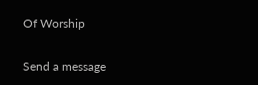Of Worship

Send a message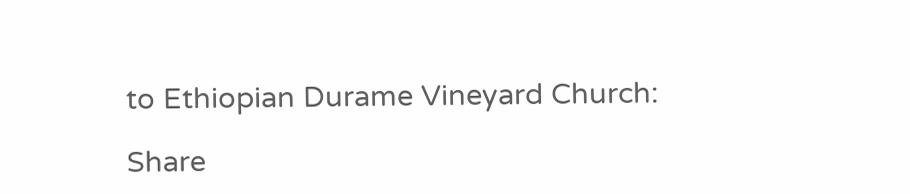to Ethiopian Durame Vineyard Church:

Share